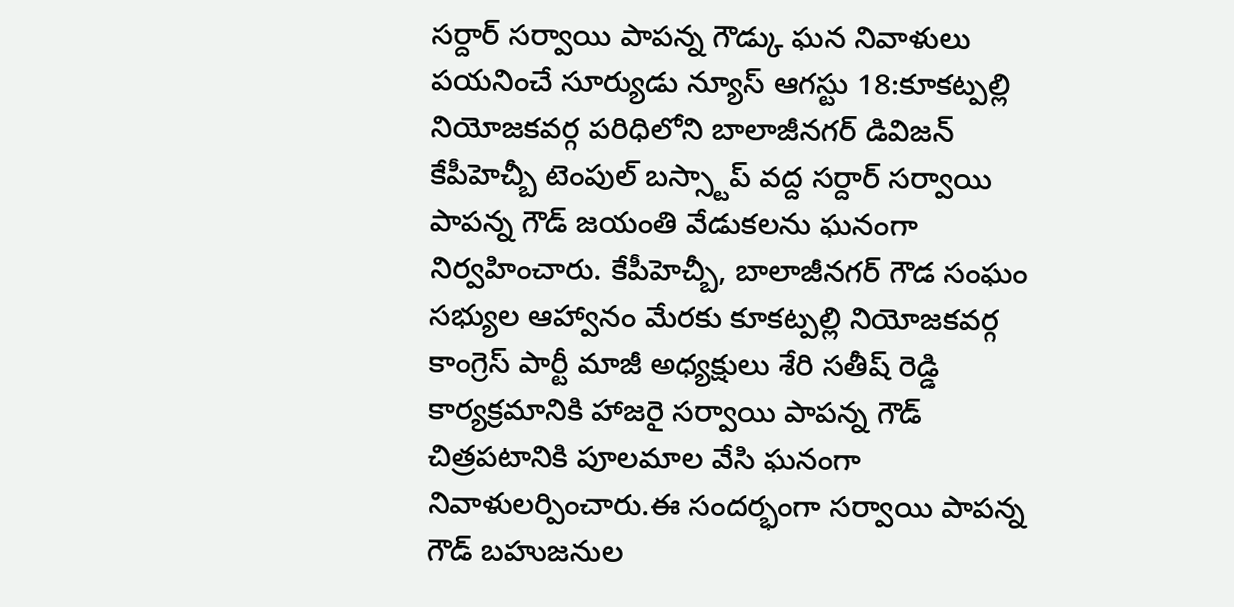సర్దార్ సర్వాయి పాపన్న గౌడ్కు ఘన నివాళులు
పయనించే సూర్యుడు న్యూస్ ఆగస్టు 18:కూకట్పల్లి నియోజకవర్గ పరిధిలోని బాలాజీనగర్ డివిజన్ కేపీహెచ్బీ టెంపుల్ బస్స్టాప్ వద్ద సర్దార్ సర్వాయి పాపన్న గౌడ్ జయంతి వేడుకలను ఘనంగా నిర్వహించారు. కేపీహెచ్బీ, బాలాజీనగర్ గౌడ సంఘం సభ్యుల ఆహ్వానం మేరకు కూకట్పల్లి నియోజకవర్గ కాంగ్రెస్ పార్టీ మాజీ అధ్యక్షులు శేరి సతీష్ రెడ్డి కార్యక్రమానికి హాజరై సర్వాయి పాపన్న గౌడ్ చిత్రపటానికి పూలమాల వేసి ఘనంగా నివాళులర్పించారు.ఈ సందర్భంగా సర్వాయి పాపన్న గౌడ్ బహుజనుల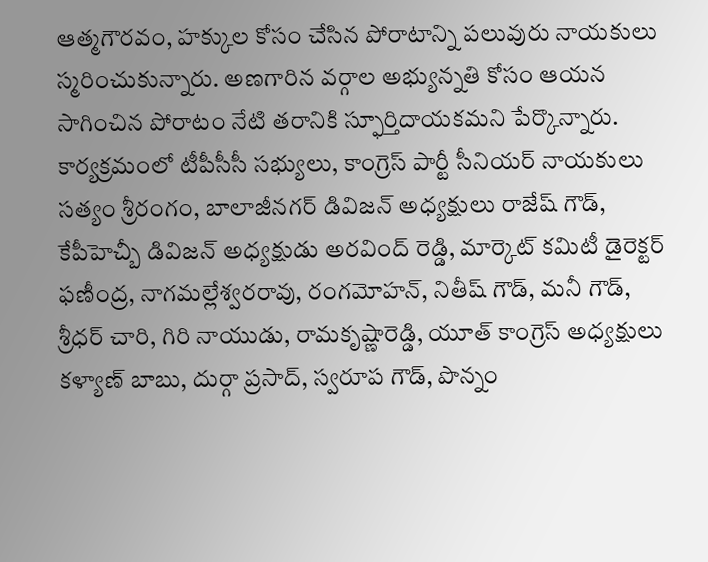ఆత్మగౌరవం, హక్కుల కోసం చేసిన పోరాటాన్ని పలువురు నాయకులు స్మరించుకున్నారు. అణగారిన వర్గాల అభ్యున్నతి కోసం ఆయన సాగించిన పోరాటం నేటి తరానికి స్ఫూర్తిదాయకమని పేర్కొన్నారు. కార్యక్రమంలో టీపీసీసీ సభ్యులు, కాంగ్రెస్ పార్టీ సీనియర్ నాయకులు సత్యం శ్రీరంగం, బాలాజీనగర్ డివిజన్ అధ్యక్షులు రాజేష్ గౌడ్, కేపీహెచ్బీ డివిజన్ అధ్యక్షుడు అరవింద్ రెడ్డి, మార్కెట్ కమిటీ డైరెక్టర్ ఫణీంద్ర, నాగమల్లేశ్వరరావు, రంగమోహన్, నితీష్ గౌడ్, మనీ గౌడ్, శ్రీధర్ చారి, గిరి నాయుడు, రామకృష్ణారెడ్డి, యూత్ కాంగ్రెస్ అధ్యక్షులు కళ్యాణ్ బాబు, దుర్గా ప్రసాద్, స్వరూప గౌడ్, పొన్నం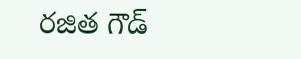రజిత గౌడ్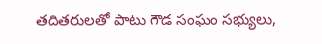తదితరులతో పాటు గౌడ సంఘం సభ్యులు,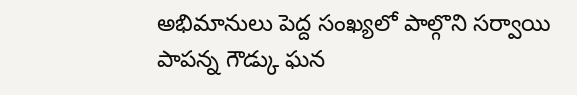అభిమానులు పెద్ద సంఖ్యలో పాల్గొని సర్వాయి పాపన్న గౌడ్కు ఘన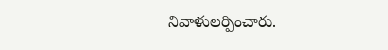నివాళులర్పించారు.